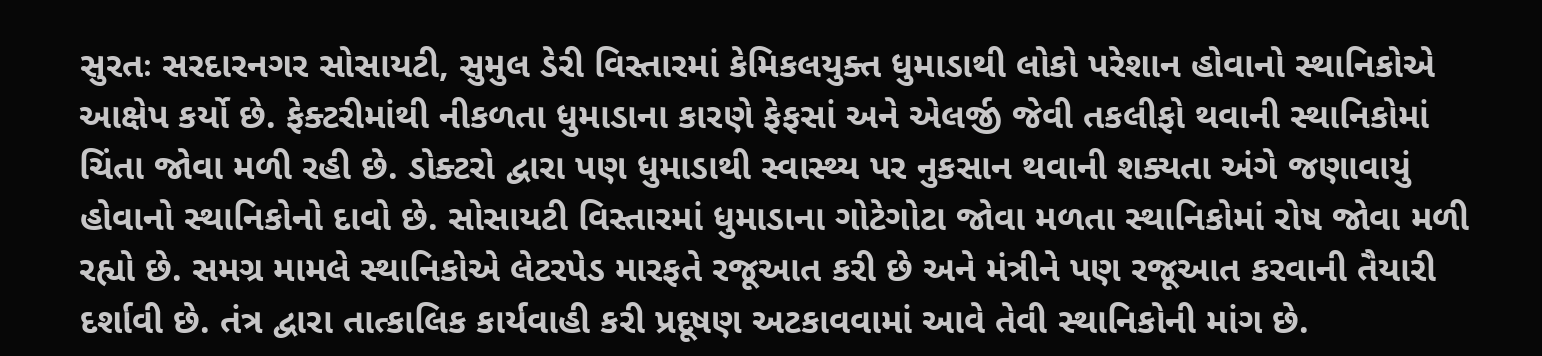સુરતઃ સરદારનગર સોસાયટી, સુમુલ ડેરી વિસ્તારમાં કેમિકલયુક્ત ધુમાડાથી લોકો પરેશાન હોવાનો સ્થાનિકોએ આક્ષેપ કર્યો છે. ફેક્ટરીમાંથી નીકળતા ધુમાડાના કારણે ફેફસાં અને એલર્જી જેવી તકલીફો થવાની સ્થાનિકોમાં ચિંતા જોવા મળી રહી છે. ડોક્ટરો દ્વારા પણ ધુમાડાથી સ્વાસ્થ્ય પર નુકસાન થવાની શક્યતા અંગે જણાવાયું હોવાનો સ્થાનિકોનો દાવો છે. સોસાયટી વિસ્તારમાં ધુમાડાના ગોટેગોટા જોવા મળતા સ્થાનિકોમાં રોષ જોવા મળી રહ્યો છે. સમગ્ર મામલે સ્થાનિકોએ લેટરપેડ મારફતે રજૂઆત કરી છે અને મંત્રીને પણ રજૂઆત કરવાની તૈયારી દર્શાવી છે. તંત્ર દ્વારા તાત્કાલિક કાર્યવાહી કરી પ્રદૂષણ અટકાવવામાં આવે તેવી સ્થાનિકોની માંગ છે.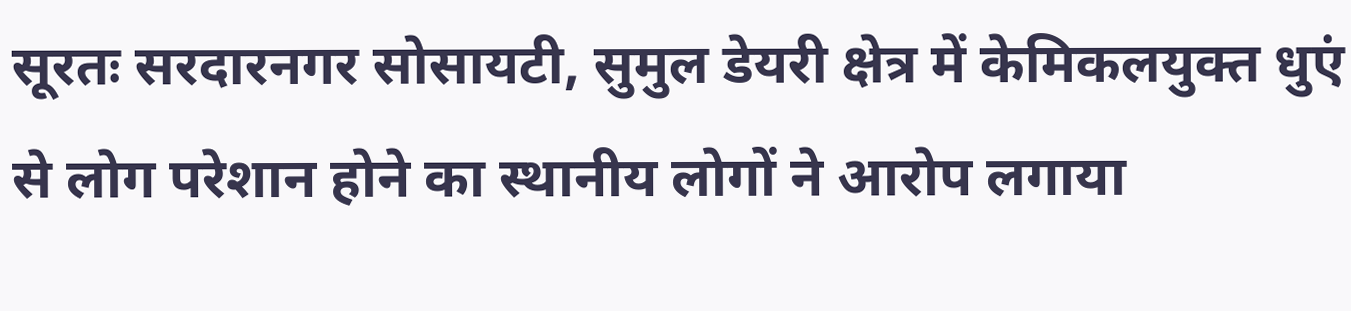सूरतः सरदारनगर सोसायटी, सुमुल डेयरी क्षेत्र में केमिकलयुक्त धुएं से लोग परेशान होने का स्थानीय लोगों ने आरोप लगाया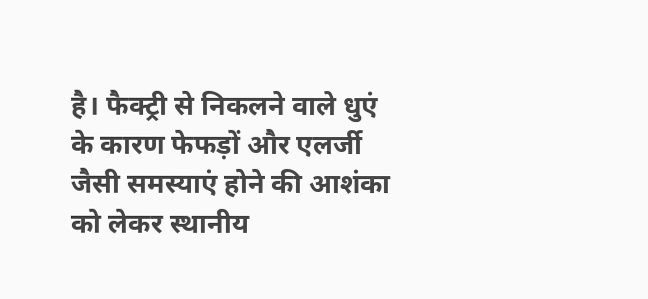है। फैक्ट्री से निकलने वाले धुएं के कारण फेफड़ों और एलर्जी जैसी समस्याएं होने की आशंका को लेकर स्थानीय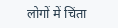लोगों में चिंता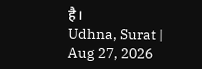है।
Udhna, Surat | Aug 27, 2026